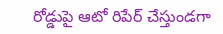రోడ్డుపై ఆటో రిపేర్ చేస్తుండగా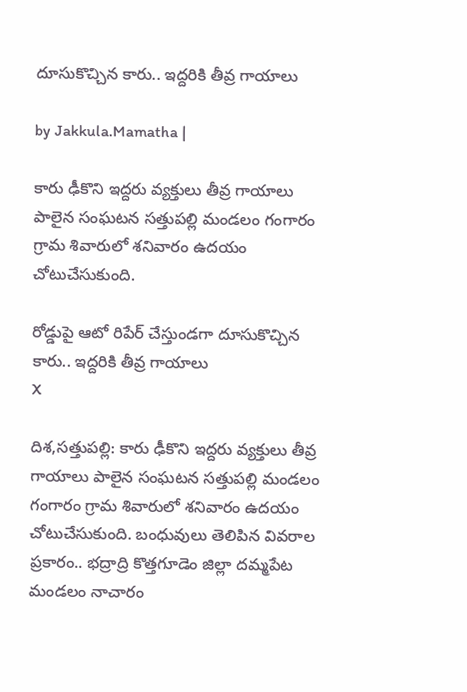దూసుకొచ్చిన కారు.. ఇద్దరికి తీవ్ర గాయాలు

by Jakkula.Mamatha |

కారు ఢీకొని ఇద్దరు వ్యక్తులు తీవ్ర గాయాలు పాలైన సంఘటన సత్తుపల్లి మండలం గంగారం గ్రామ శివారులో శనివారం ఉదయం చోటుచేసుకుంది.

రోడ్డుపై ఆటో రిపేర్ చేస్తుండగా దూసుకొచ్చిన కారు.. ఇద్దరికి తీవ్ర గాయాలు
X

దిశ,సత్తుపల్లి: కారు ఢీకొని ఇద్దరు వ్యక్తులు తీవ్ర గాయాలు పాలైన సంఘటన సత్తుపల్లి మండలం గంగారం గ్రామ శివారులో శనివారం ఉదయం చోటుచేసుకుంది. బంధువులు తెలిపిన వివరాల ప్రకారం.. భద్రాద్రి కొత్తగూడెం జిల్లా దమ్మపేట మండలం నాచారం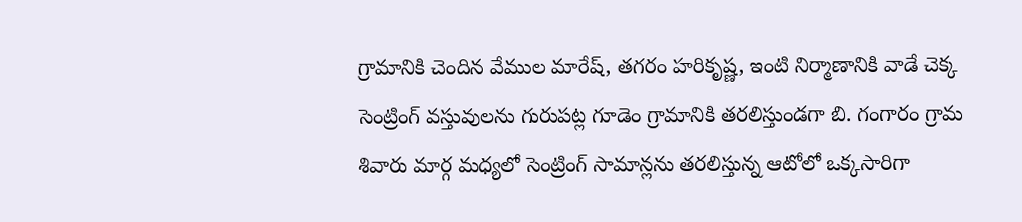గ్రామానికి చెందిన వేముల మారేష్, తగరం హరికృష్ణ, ఇంటి నిర్మాణానికి వాడే చెక్క సెంట్రింగ్ వస్తువులను గురుపట్ల గూడెం గ్రామానికి తరలిస్తుండగా బి. గంగారం గ్రామ శివారు మార్గ మధ్యలో సెంట్రింగ్ సామాన్లను తరలిస్తున్న ఆటోలో ఒక్కసారిగా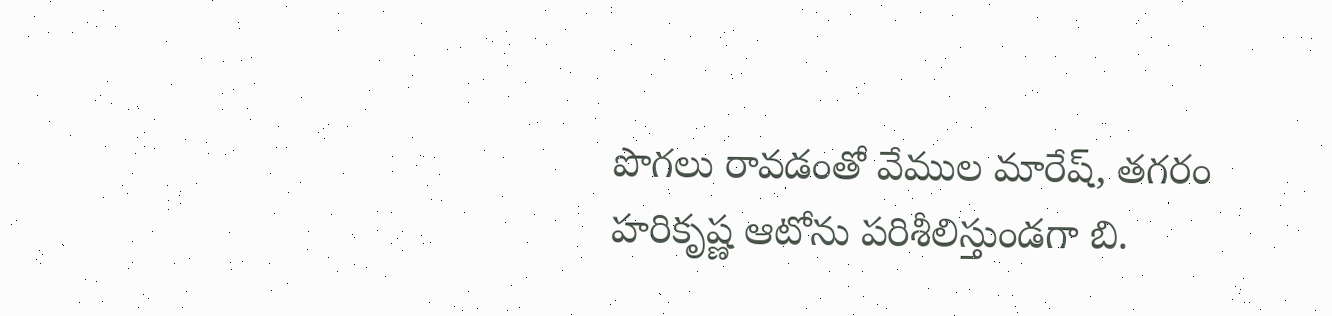పొగలు రావడంతో వేముల మారేష్, తగరం హరికృష్ణ ఆటోను పరిశీలిస్తుండగా బి.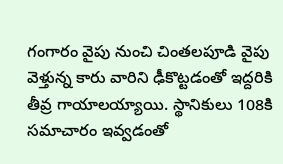గంగారం వైపు నుంచి చింతలపూడి వైపు వెళ్తున్న కారు వారిని ఢీకొట్టడంతో ఇద్దరికి తీవ్ర గాయాలయ్యాయి. స్థానికులు 108కి సమాచారం ఇవ్వడంతో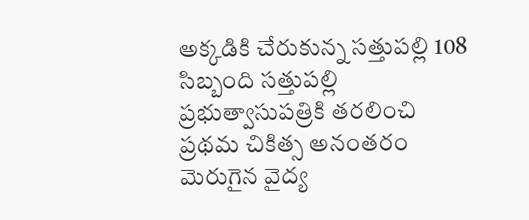అక్కడికి చేరుకున్న సత్తుపల్లి 108 సిబ్బంది సత్తుపల్లి ప్రభుత్వాసుపత్రికి తరలించి ప్రథమ చికిత్స అనంతరం మెరుగైన వైద్య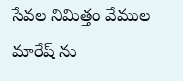సేవల నిమిత్తం వేముల మారేష్ ను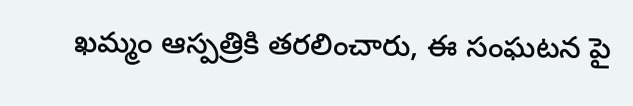ఖమ్మం ఆస్పత్రికి తరలించారు, ఈ సంఘటన పై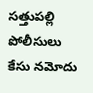సత్తుపల్లి పోలీసులు కేసు నమోదు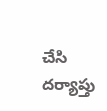చేసి దర్యాప్తు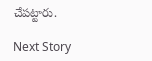చేపట్టారు.

Next Story